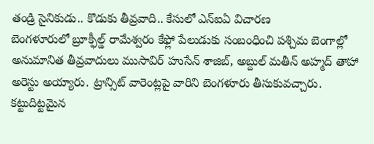తండ్రి సైనికుడు.. కొడుకు తీవ్రవాది.. కేసులో ఎన్ఐఏ విచారణ
బెంగళూరులో బ్రూక్ఫీల్డ్ రామేశ్వరం కేఫ్లో పేలుడుకు సంబంధించి పశ్చిమ బెంగాల్లో అనుమానిత తీవ్రవాదులు ముసావిర్ హుసేన్ శాజిబ్, అబ్దుల్ మతీన్ అహ్మద్ తాహా అరెస్టు అయ్యారు. ట్రాన్సిట్ వారెంట్లపై వారిని బెంగళూరు తీసుకువచ్చారు. కట్టుదిట్టమైన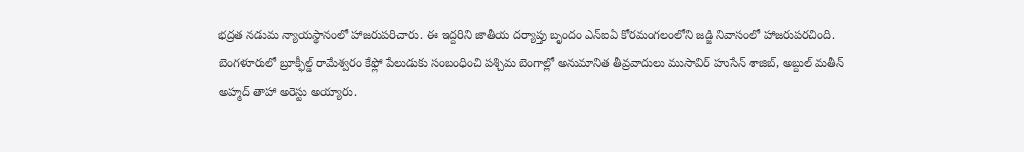భద్రత నడుమ న్యాయస్థానంలో హాజరుపరిచారు. ఈ ఇద్దరిని జాతీయ దర్యాప్తు బృందం ఎన్ఐఏ కోరమంగలంలోని జడ్జి నివాసంలో హాజరుపరచింది.
బెంగళూరులో బ్రూక్ఫీల్డ్ రామేశ్వరం కేఫ్లో పేలుడుకు సంబంధించి పశ్చిమ బెంగాల్లో అనుమానిత తీవ్రవాదులు ముసావిర్ హుసేన్ శాజిబ్, అబ్దుల్ మతీన్ అహ్మద్ తాహా అరెస్టు అయ్యారు.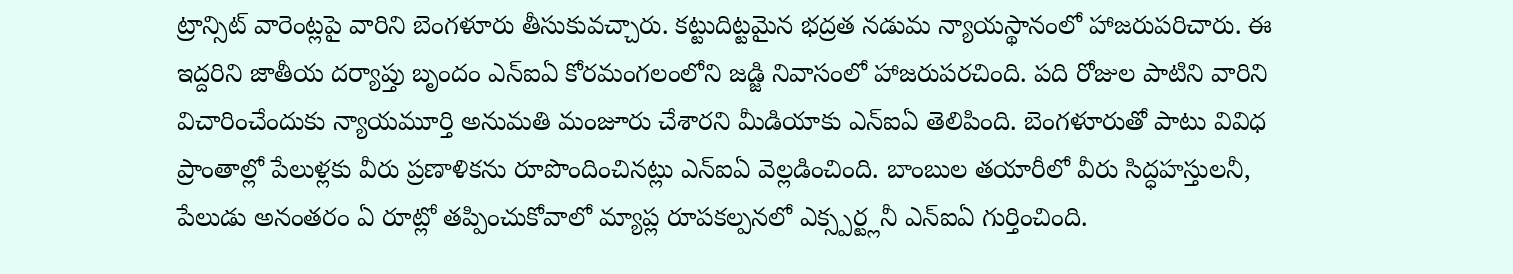ట్రాన్సిట్ వారెంట్లపై వారిని బెంగళూరు తీసుకువచ్చారు. కట్టుదిట్టమైన భద్రత నడుమ న్యాయస్థానంలో హాజరుపరిచారు. ఈ ఇద్దరిని జాతీయ దర్యాప్తు బృందం ఎన్ఐఏ కోరమంగలంలోని జడ్జి నివాసంలో హాజరుపరచింది. పది రోజుల పాటిని వారిని విచారించేందుకు న్యాయమూర్తి అనుమతి మంజూరు చేశారని మీడియాకు ఎన్ఐఏ తెలిపింది. బెంగళూరుతో పాటు వివిధ ప్రాంతాల్లో పేలుళ్లకు వీరు ప్రణాళికను రూపొందించినట్లు ఎన్ఐఏ వెల్లడించింది. బాంబుల తయారీలో వీరు సిద్ధహస్తులనీ, పేలుడు అనంతరం ఏ రూట్లో తప్పించుకోవాలో మ్యాప్ల రూపకల్పనలో ఎక్స్పర్ట్లనీ ఎన్ఐఏ గుర్తించింది.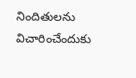నిందితులను విచారించేందుకు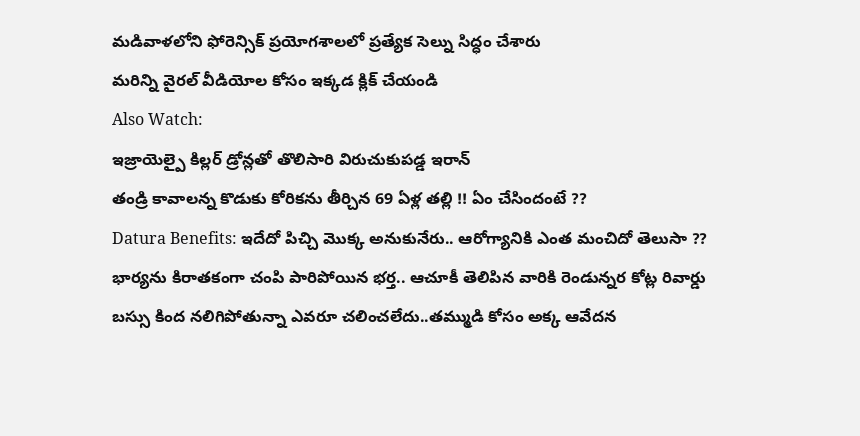మడివాళలోని ఫోరెన్సిక్ ప్రయోగశాలలో ప్రత్యేక సెల్ను సిద్ధం చేశారు
మరిన్ని వైరల్ వీడియోల కోసం ఇక్కడ క్లిక్ చేయండి
Also Watch:
ఇజ్రాయెల్పై కిల్లర్ డ్రోన్లతో తొలిసారి విరుచుకుపడ్డ ఇరాన్
తండ్రి కావాలన్న కొడుకు కోరికను తీర్చిన 69 ఏళ్ల తల్లి !! ఏం చేసిందంటే ??
Datura Benefits: ఇదేదో పిచ్చి మొక్క అనుకునేరు.. ఆరోగ్యానికి ఎంత మంచిదో తెలుసా ??
భార్యను కిరాతకంగా చంపి పారిపోయిన భర్త.. ఆచూకీ తెలిపిన వారికి రెండున్నర కోట్ల రివార్డు
బస్సు కింద నలిగిపోతున్నా ఎవరూ చలించలేదు..తమ్ముడి కోసం అక్క ఆవేదన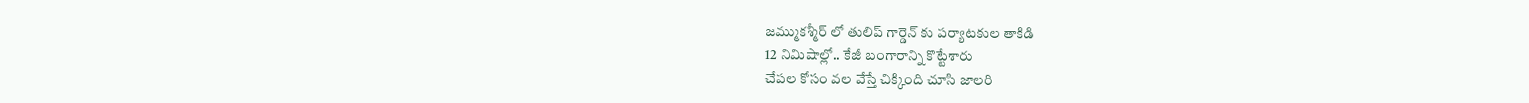జమ్ముకశ్మీర్ లో తులిప్ గార్డెన్ కు పర్యాటకుల తాకిడి
12 నిమిషాల్లో.. కేజీ బంగారాన్ని కొట్టేశారు
చేపల కోసం వల వేస్తే చిక్కింది చూసి జాలరి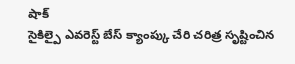షాక్
సైకిల్పై ఎవరెస్ట్ బేస్ క్యాంప్కు చేరి చరిత్ర సృష్టించిన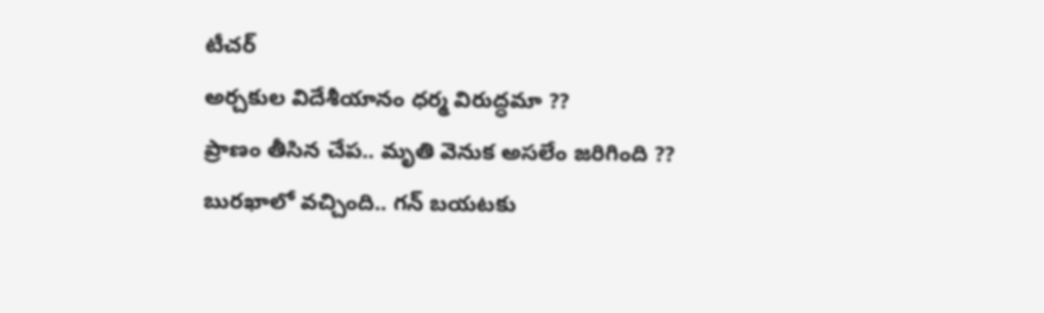టీచర్
అర్చకుల విదేశీయానం ధర్మ విరుద్ధమా ??
ప్రాణం తీసిన చేప.. మృతి వెనుక అసలేం జరిగింది ??
బురఖాలో వచ్చింది.. గన్ బయటకు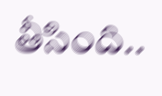తీసింది..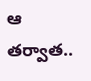ఆ తర్వాత..